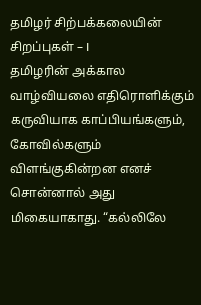தமிழர் சிற்பக்கலையின் சிறப்புகள் – I
தமிழரின் அக்கால வாழ்வியலை எதிரொளிக்கும் கருவியாக காப்பியங்களும், கோவில்களும் விளங்குகின்றன எனச் சொன்னால் அது மிகையாகாது. “கல்லிலே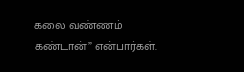கலை வண்ணம் கண்டான்” என்பார்கள்.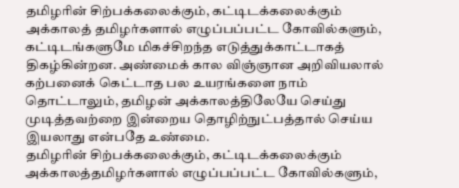தமிழரின் சிற்பக்கலைக்கும், கட்டிடக்கலைக்கும் அக்காலத் தமிழர்களால் எழுப்பப்பட்ட கோவில்களும், கட்டிடங்களுமே மிகச்சிறந்த எடுத்துக்காட்டாகத் திகழ்கின்றன. அண்மைக் கால விஞ்ஞான அறிவியலால் கற்பனைக் கெட்டாத பல உயரங்களை நாம் தொட்டாலும், தமிழன் அக்காலத்திலேயே செய்து முடித்தவற்றை இன்றைய தொழிற்நுட்பத்தால் செய்ய இயலாது என்பதே உண்மை.
தமிழரின் சிற்பக்கலைக்கும், கட்டிடக்கலைக்கும் அக்காலத்தமிழர்களால் எழுப்பப்பட்ட கோவில்களும்,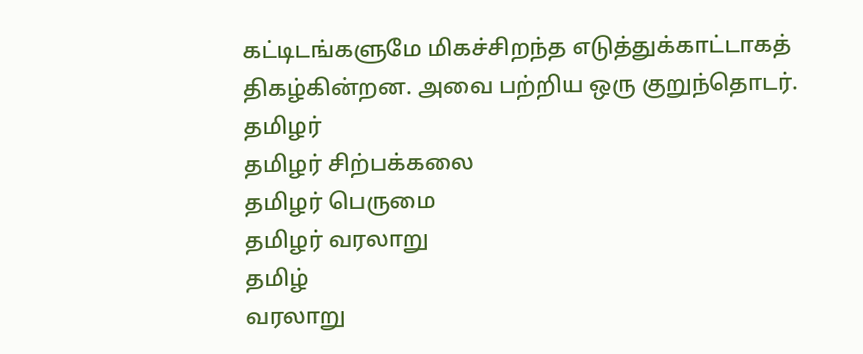கட்டிடங்களுமே மிகச்சிறந்த எடுத்துக்காட்டாகத் திகழ்கின்றன. அவை பற்றிய ஒரு குறுந்தொடர்.
தமிழர்
தமிழர் சிற்பக்கலை
தமிழர் பெருமை
தமிழர் வரலாறு
தமிழ்
வரலாறு